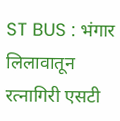ST BUS : भंगार लिलावातून रत्नागिरी एसटी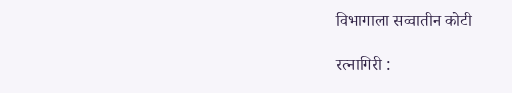विभागाला सव्वातीन कोटी

रत्नागिरी :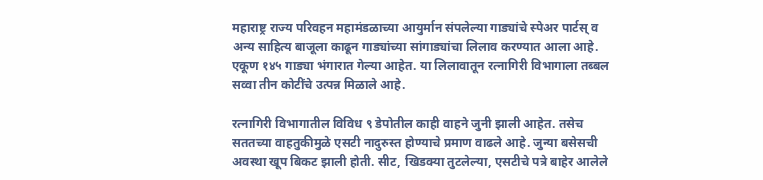महाराष्ट्र राज्य परिवहन महामंडळाच्या आयुर्मान संपलेल्या गाड्यांचे स्पेअर पार्टस् व अन्य साहित्य बाजूला काढून गाड्यांच्या सांगाड्यांचा लिलाव करण्यात आला आहे. एकूण १४५ गाड्या भंगारात गेल्या आहेत. या लिलावातून रत्नागिरी विभागाला तब्बल सव्वा तीन कोटींचे उत्पन्न मिळाले आहे.

रत्नागिरी विभागातील विविध ९ डेपोतील काही वाहने जुनी झाली आहेत. तसेच सततच्या वाहतुकीमुळे एसटी नादुरुस्त होण्याचे प्रमाण वाढले आहे. जुन्या बसेसची अवस्था खूप बिकट झाली होती. सीट, खिडक्या तुटलेल्या, एसटीचे पत्रे बाहेर आलेले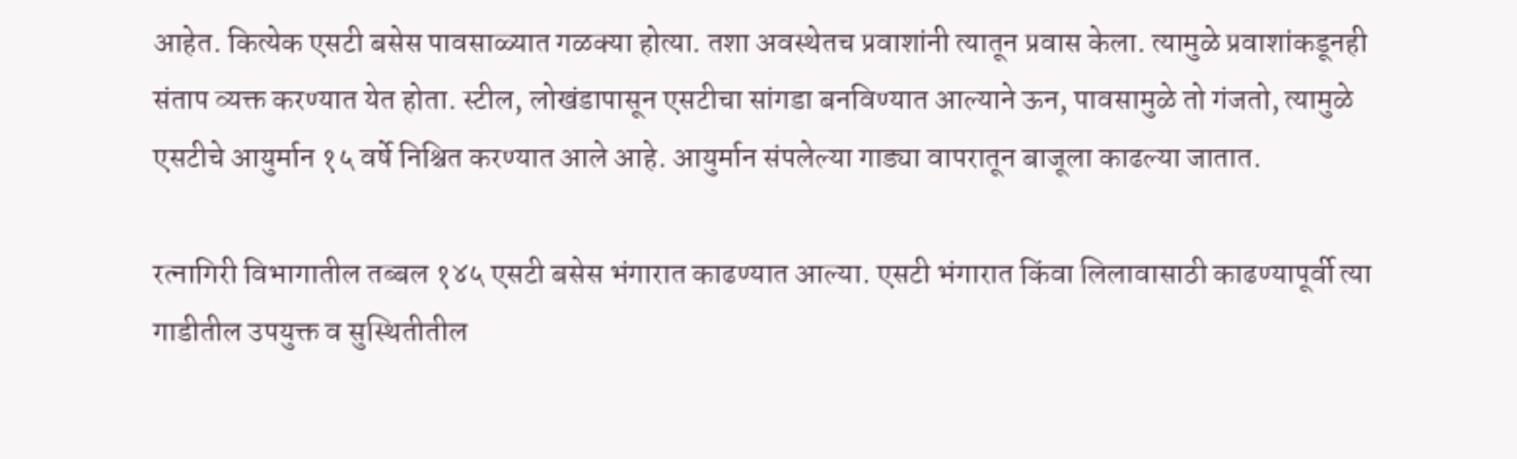आहेत. कित्येक एसटी बसेस पावसाळ्यात गळक्या होत्या. तशा अवस्थेतच प्रवाशांनी त्यातून प्रवास केला. त्यामुळे प्रवाशांकडूनही संताप व्यक्त करण्यात येत होता. स्टील, लोखंडापासून एसटीचा सांगडा बनविण्यात आल्याने ऊन, पावसामुळे तो गंजतो, त्यामुळे एसटीचे आयुर्मान १५ वर्षे निश्चित करण्यात आले आहे. आयुर्मान संपलेल्या गाड्या वापरातून बाजूला काढल्या जातात.

रत्नागिरी विभागातील तब्बल १४५ एसटी बसेस भंगारात काढण्यात आल्या. एसटी भंगारात किंवा लिलावासाठी काढण्यापूर्वी त्या गाडीतील उपयुक्त व सुस्थितीतील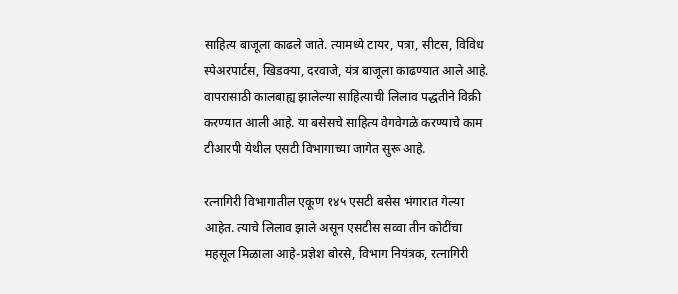साहित्य बाजूला काढले जाते. त्यामध्ये टायर, पत्रा, सीटस, विविध स्पेअरपार्टस, खिडक्या, दरवाजे, यंत्र बाजूला काढण्यात आले आहे. वापरासाठी कालबाह्य झालेल्या साहित्याची लिलाव पद्धतीने विक्री करण्यात आली आहे. या बसेसचे साहित्य वेगवेगळे करण्याचे काम टीआरपी येथील एसटी विभागाच्या जागेत सुरू आहे.

रत्नागिरी विभागातील एकूण १४५ एसटी बसेस भंगारात गेल्या आहेत. त्याचे लिलाव झाले असून एसटीस सव्वा तीन कोटींचा महसूल मिळाला आहे-प्रज्ञेश बोरसे, विभाग नियंत्रक, रत्नागिरी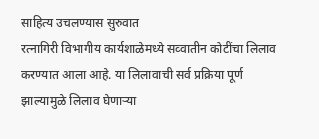साहित्य उचलण्यास सुरुवात
रत्नागिरी विभागीय कार्यशाळेमध्ये सव्वातीन कोटींचा लिलाव करण्यात आला आहे. या लिलावाची सर्व प्रक्रिया पूर्ण झाल्यामुळे लिलाव घेणाऱ्या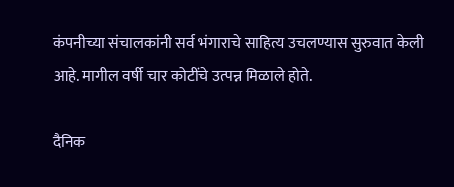कंपनीच्या संचालकांनी सर्व भंगाराचे साहित्य उचलण्यास सुरुवात केली आहे. मागील वर्षी चार कोटींचे उत्पन्न मिळाले होते.

दैनिक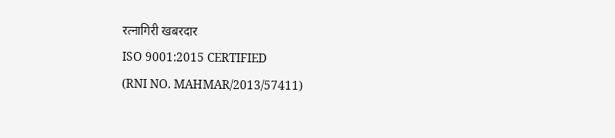रत्नागिरी खबरदार
ISO 9001:2015 CERTIFIED
(RNI NO. MAHMAR/2013/57411)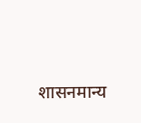शासनमान्य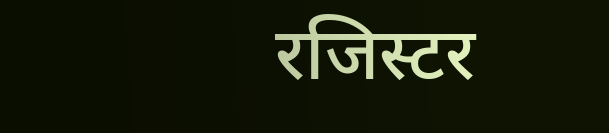रजिस्टर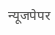न्यूजपेपर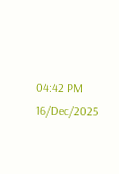04:42 PM 16/Dec/2025